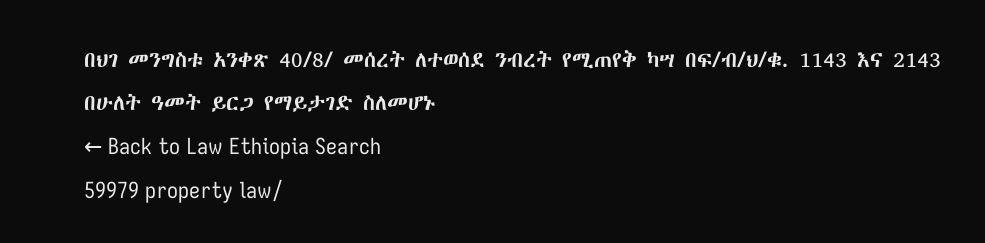በህገ መንግስቱ አንቀጽ 40/8/ መሰረት ለተወሰደ ንብረት የሚጠየቅ ካሣ በፍ/ብ/ህ/ቁ. 1143 እና 2143 በሁለት ዓመት ይርጋ የማይታገድ ስለመሆኑ
← Back to Law Ethiopia Search
59979 property law/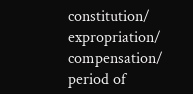constitution/ expropriation/ compensation/ period of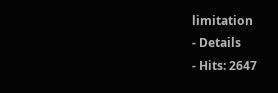limitation
- Details
- Hits: 2647